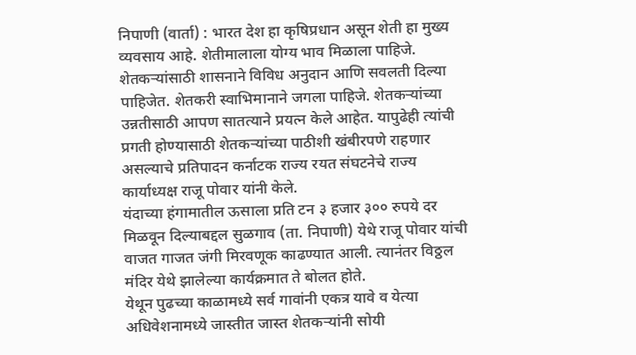निपाणी (वार्ता) : भारत देश हा कृषिप्रधान असून शेती हा मुख्य व्यवसाय आहे. शेतीमालाला योग्य भाव मिळाला पाहिजे. शेतकऱ्यांसाठी शासनाने विविध अनुदान आणि सवलती दिल्या पाहिजेत. शेतकरी स्वाभिमानाने जगला पाहिजे. शेतकऱ्यांच्या उन्नतीसाठी आपण सातत्याने प्रयत्न केले आहेत. यापुढेही त्यांची प्रगती होण्यासाठी शेतकऱ्यांच्या पाठीशी खंबीरपणे राहणार असल्याचे प्रतिपादन कर्नाटक राज्य रयत संघटनेचे राज्य कार्याध्यक्ष राजू पोवार यांनी केले.
यंदाच्या हंगामातील ऊसाला प्रति टन ३ हजार ३०० रुपये दर मिळवून दिल्याबद्दल सुळगाव (ता. निपाणी) येथे राजू पोवार यांची वाजत गाजत जंगी मिरवणूक काढण्यात आली. त्यानंतर विठ्ठल मंदिर येथे झालेल्या कार्यक्रमात ते बोलत होते.
येथून पुढच्या काळामध्ये सर्व गावांनी एकत्र यावे व येत्या अधिवेशनामध्ये जास्तीत जास्त शेतकऱ्यांनी सोयी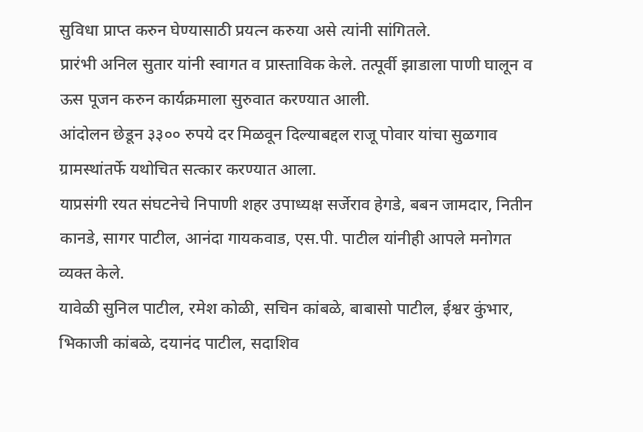सुविधा प्राप्त करुन घेण्यासाठी प्रयत्न करुया असे त्यांनी सांगितले.
प्रारंभी अनिल सुतार यांनी स्वागत व प्रास्ताविक केले. तत्पूर्वी झाडाला पाणी घालून व ऊस पूजन करुन कार्यक्रमाला सुरुवात करण्यात आली.
आंदोलन छेडून ३३०० रुपये दर मिळवून दिल्याबद्दल राजू पोवार यांचा सुळगाव ग्रामस्थांतर्फे यथोचित सत्कार करण्यात आला.
याप्रसंगी रयत संघटनेचे निपाणी शहर उपाध्यक्ष सर्जेराव हेगडे, बबन जामदार, नितीन कानडे, सागर पाटील, आनंदा गायकवाड, एस.पी. पाटील यांनीही आपले मनोगत व्यक्त केले.
यावेळी सुनिल पाटील, रमेश कोळी, सचिन कांबळे, बाबासो पाटील, ईश्वर कुंभार, भिकाजी कांबळे, दयानंद पाटील, सदाशिव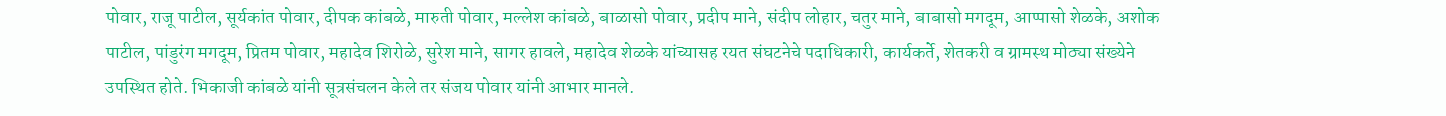पोवार, राजू पाटील, सूर्यकांत पोवार, दीपक कांबळे, मारुती पोवार, मल्लेश कांबळे, बाळासो पोवार, प्रदीप माने, संदीप लोहार, चतुर माने, बाबासो मगदूम, आप्पासो शेळके, अशोक पाटील, पांडुरंग मगदूम, प्रितम पोवार, महादेव शिरोळे, सुरेश माने, सागर हावले, महादेव शेळके यांच्यासह रयत संघटनेचे पदाधिकारी, कार्यकर्ते, शेतकरी व ग्रामस्थ मोठ्या संख्येने उपस्थित होते. भिकाजी कांबळे यांनी सूत्रसंचलन केले तर संजय पोवार यांनी आभार मानले.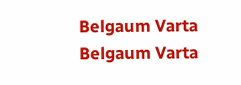Belgaum Varta Belgaum Varta